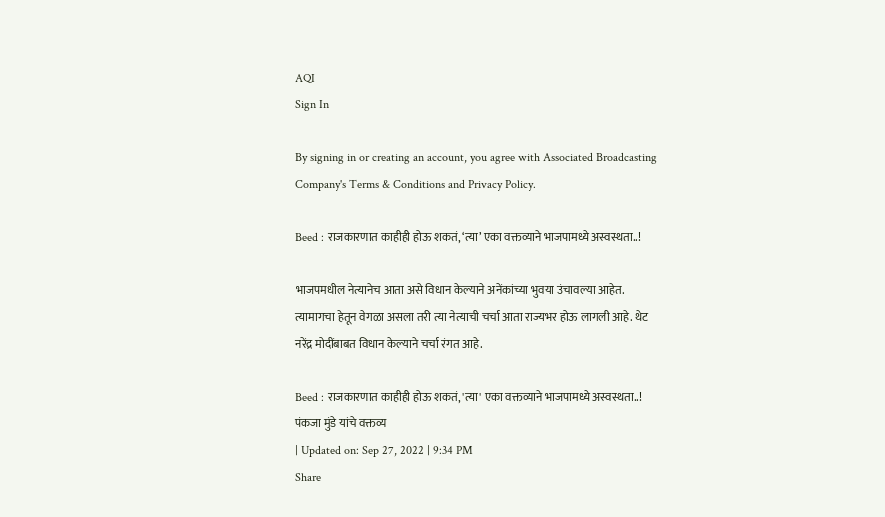AQI
Sign In

By signing in or creating an account, you agree with Associated Broadcasting Company's Terms & Conditions and Privacy Policy.

Beed : राजकारणात काहीही होऊ शकतं, ‘त्या’ एका वक्तव्याने भाजपामध्ये अस्वस्थता..!

भाजपमधील नेत्यानेच आता असे विधान केल्याने अनेंकांच्या भुवया उंचावल्या आहेत. त्यामागचा हेतून वेगळा असला तरी त्या नेत्याची चर्चा आता राज्यभर होऊ लागली आहे. थेट नरेंद्र मोदींबाबत विधान केल्याने चर्चा रंगत आहे.

Beed : राजकारणात काहीही होऊ शकतं, 'त्या' एका वक्तव्याने भाजपामध्ये अस्वस्थता..!
पंकजा मुंडे यांचे वक्तव्य
| Updated on: Sep 27, 2022 | 9:34 PM
Share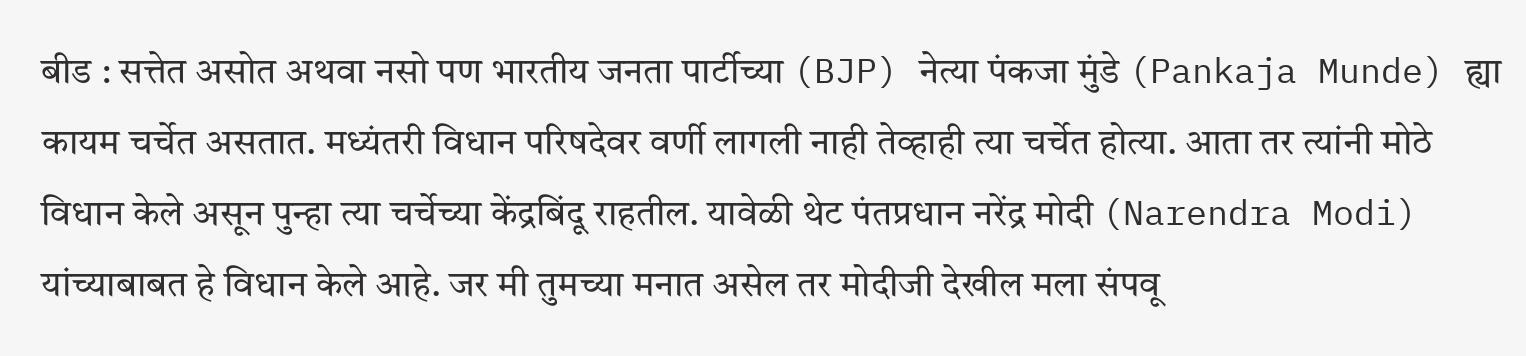बीड : सत्तेत असोत अथवा नसो पण भारतीय जनता पार्टीच्या (BJP) नेत्या पंकजा मुंडे (Pankaja Munde) ह्या कायम चर्चेत असतात. मध्यंतरी विधान परिषदेवर वर्णी लागली नाही तेव्हाही त्या चर्चेत होत्या. आता तर त्यांनी मोठे विधान केले असून पुन्हा त्या चर्चेच्या केंद्रबिंदू राहतील. यावेळी थेट पंतप्रधान नरेंद्र मोदी (Narendra Modi) यांच्याबाबत हे विधान केले आहे. जर मी तुमच्या मनात असेल तर मोदीजी देखील मला संपवू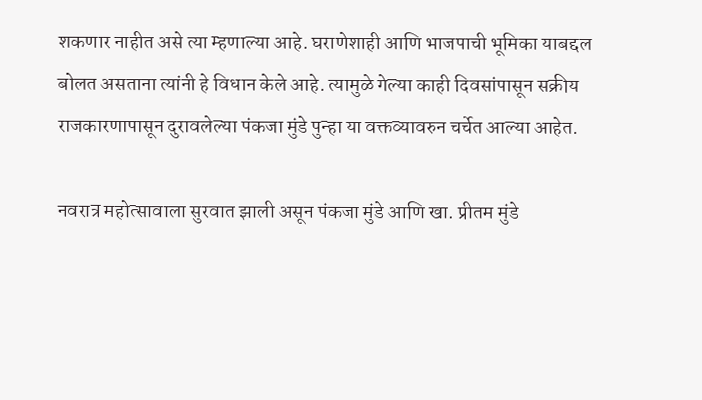शकणार नाहीत असे त्या म्हणाल्या आहे. घराणेशाही आणि भाजपाची भूमिका याबद्दल बोलत असताना त्यांनी हे विधान केले आहे. त्यामुळे गेल्या काही दिवसांपासून सक्रीय राजकारणापासून दुरावलेल्या पंकजा मुंडे पुन्हा या वक्तव्यावरुन चर्चेत आल्या आहेत.

नवरात्र महोत्सावाला सुरवात झाली असून पंकजा मुंडे आणि खा. प्रीतम मुंडे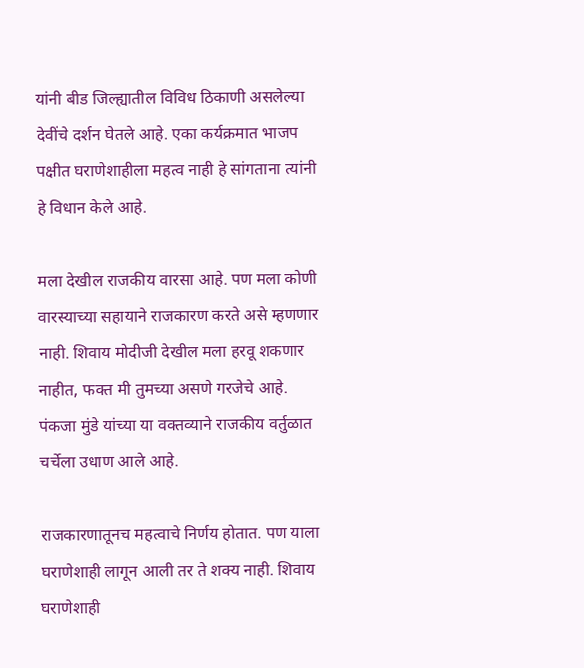यांनी बीड जिल्ह्यातील विविध ठिकाणी असलेल्या देवींचे दर्शन घेतले आहे. एका कर्यक्रमात भाजप पक्षीत घराणेशाहीला महत्व नाही हे सांगताना त्यांनी हे विधान केले आहे.

मला देखील राजकीय वारसा आहे. पण मला कोणी वारस्याच्या सहायाने राजकारण करते असे म्हणणार नाही. शिवाय मोदीजी देखील मला हरवू शकणार नाहीत, फक्त मी तुमच्या असणे गरजेचे आहे. पंकजा मुंडे यांच्या या वक्तव्याने राजकीय वर्तुळात चर्चेला उधाण आले आहे.

राजकारणातूनच महत्वाचे निर्णय होतात. पण याला घराणेशाही लागून आली तर ते शक्य नाही. शिवाय घराणेशाही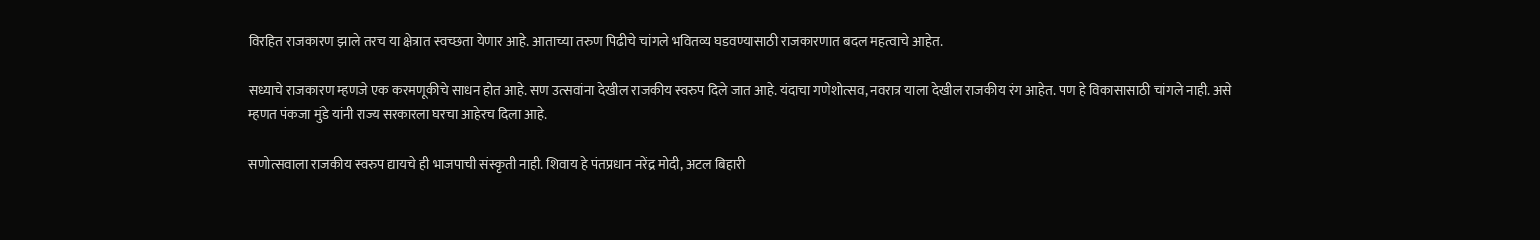विरहित राजकारण झाले तरच या क्षेत्रात स्वच्छता येणार आहे. आताच्या तरुण पिढीचे चांगले भवितव्य घडवण्यासाठी राजकारणात बदल महत्वाचे आहेत.

सध्याचे राजकारण म्हणजे एक करमणूकीचे साधन होत आहे. सण उत्सवांना देखील राजकीय स्वरुप दिले जात आहे. यंदाचा गणेशोत्सव, नवरात्र याला देखील राजकीय रंग आहेत. पण हे विकासासाठी चांगले नाही. असे म्हणत पंकजा मुंडे यांनी राज्य सरकारला घरचा आहेरच दिला आहे.

सणोत्सवाला राजकीय स्वरुप द्यायचे ही भाजपाची संस्कृती नाही. शिवाय हे पंतप्रधान नरेंद्र मोदी, अटल बिहारी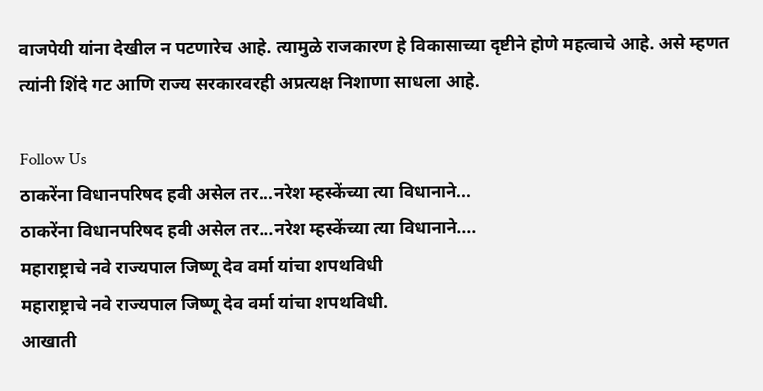वाजपेयी यांना देखील न पटणारेच आहे. त्यामुळे राजकारण हे विकासाच्या दृष्टीने होणे महत्वाचे आहे. असे म्हणत त्यांनी शिंदे गट आणि राज्य सरकारवरही अप्रत्यक्ष निशाणा साधला आहे.

Follow Us
ठाकरेंना विधानपरिषद हवी असेल तर...नरेश म्हस्केंच्या त्या विधानाने...
ठाकरेंना विधानपरिषद हवी असेल तर...नरेश म्हस्केंच्या त्या विधानाने....
महाराष्ट्राचे नवे राज्यपाल जिष्णू देव वर्मा यांचा शपथविधी
महाराष्ट्राचे नवे राज्यपाल जिष्णू देव वर्मा यांचा शपथविधी.
आखाती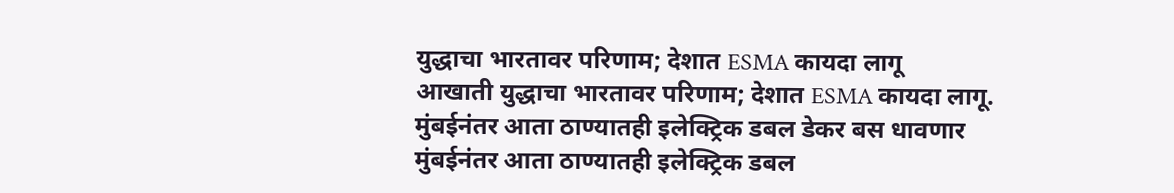युद्धाचा भारतावर परिणाम; देशात ESMA कायदा लागू
आखाती युद्धाचा भारतावर परिणाम; देशात ESMA कायदा लागू.
मुंबईनंतर आता ठाण्यातही इलेक्ट्रिक डबल डेकर बस धावणार
मुंबईनंतर आता ठाण्यातही इलेक्ट्रिक डबल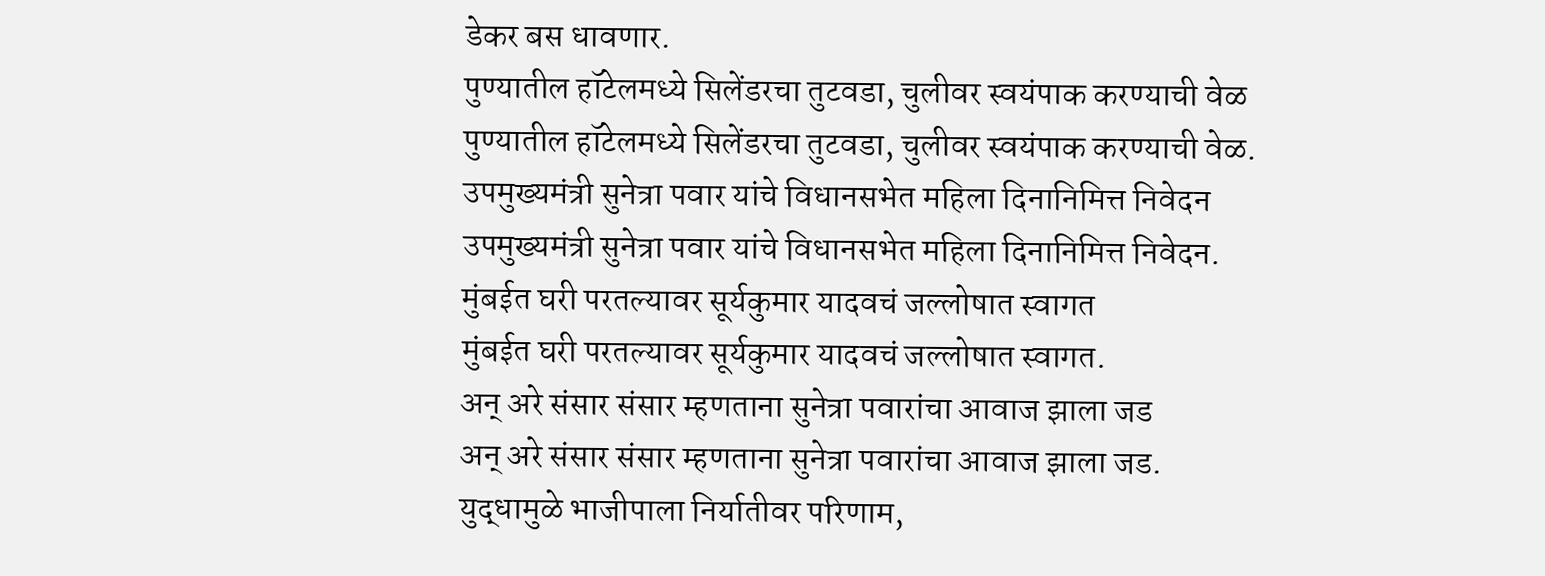डेकर बस धावणार.
पुण्यातील हॉटेलमध्ये सिलेंडरचा तुटवडा, चुलीवर स्वयंपाक करण्याची वेळ
पुण्यातील हॉटेलमध्ये सिलेंडरचा तुटवडा, चुलीवर स्वयंपाक करण्याची वेळ.
उपमुख्यमंत्री सुनेत्रा पवार यांचे विधानसभेत महिला दिनानिमित्त निवेदन
उपमुख्यमंत्री सुनेत्रा पवार यांचे विधानसभेत महिला दिनानिमित्त निवेदन.
मुंबईत घरी परतल्यावर सूर्यकुमार यादवचं जल्लोषात स्वागत
मुंबईत घरी परतल्यावर सूर्यकुमार यादवचं जल्लोषात स्वागत.
अन् अरे संसार संसार म्हणताना सुनेत्रा पवारांचा आवाज झाला जड
अन् अरे संसार संसार म्हणताना सुनेत्रा पवारांचा आवाज झाला जड.
युद्धामुळे भाजीपाला निर्यातीवर परिणाम,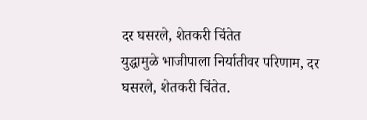दर घसरले, शेतकरी चिंतेत
युद्धामुळे भाजीपाला निर्यातीवर परिणाम, दर घसरले, शेतकरी चिंतेत.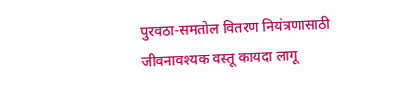पुरवठा-समतोल वितरण नियंत्रणासाठी जीवनावश्यक वस्तू कायदा लागू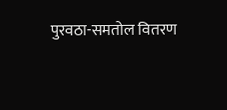पुरवठा-समतोल वितरण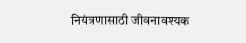नियंत्रणासाठी जीवनावश्यक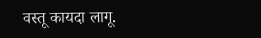वस्तू कायदा लागू.